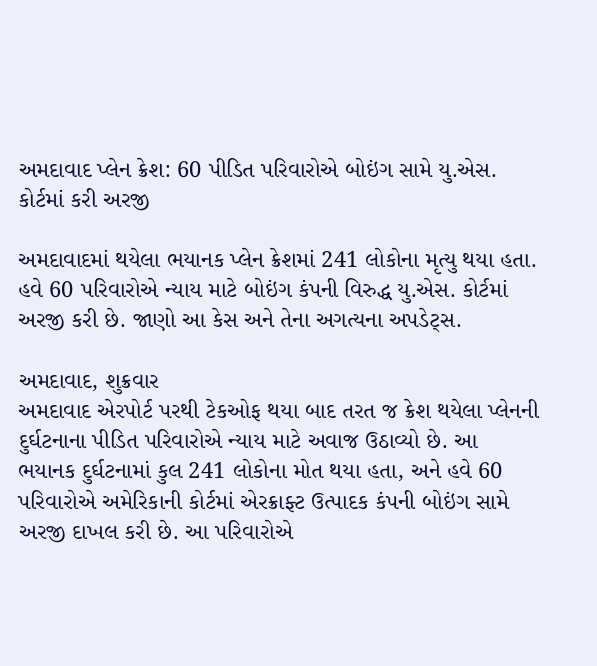અમદાવાદ પ્લેન ક્રેશ: 60 પીડિત પરિવારોએ બોઇંગ સામે યુ.એસ. કોર્ટમાં કરી અરજી

અમદાવાદમાં થયેલા ભયાનક પ્લેન ક્રેશમાં 241 લોકોના મૃત્યુ થયા હતા. હવે 60 પરિવારોએ ન્યાય માટે બોઇંગ કંપની વિરુદ્ધ યુ.એસ. કોર્ટમાં અરજી કરી છે. જાણો આ કેસ અને તેના અગત્યના અપડેટ્સ.

અમદાવાદ, શુક્રવાર
અમદાવાદ એરપોર્ટ પરથી ટેકઓફ થયા બાદ તરત જ ક્રેશ થયેલા પ્લેનની દુર્ઘટનાના પીડિત પરિવારોએ ન્યાય માટે અવાજ ઉઠાવ્યો છે. આ ભયાનક દુર્ઘટનામાં કુલ 241 લોકોના મોત થયા હતા, અને હવે 60 પરિવારોએ અમેરિકાની કોર્ટમાં એરક્રાફ્ટ ઉત્પાદક કંપની બોઇંગ સામે અરજી દાખલ કરી છે. આ પરિવારોએ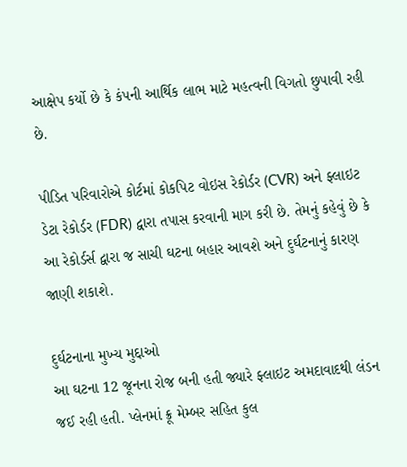આક્ષેપ કર્યો છે કે કંપની આર્થિક લાભ માટે મહત્વની વિગતો છુપાવી રહી છે.

પીડિત પરિવારોએ કોર્ટમાં કોકપિટ વોઇસ રેકોર્ડર (CVR) અને ફ્લાઇટ ડેટા રેકોર્ડર (FDR) દ્વારા તપાસ કરવાની માગ કરી છે. તેમનું કહેવું છે કે આ રેકોર્ડર્સ દ્વારા જ સાચી ઘટના બહાર આવશે અને દુર્ઘટનાનું કારણ જાણી શકાશે.

દુર્ઘટનાના મુખ્ય મુદ્દાઓ
આ ઘટના 12 જૂનના રોજ બની હતી જ્યારે ફ્લાઇટ અમદાવાદથી લંડન જઈ રહી હતી. પ્લેનમાં ક્રૂ મેમ્બર સહિત કુલ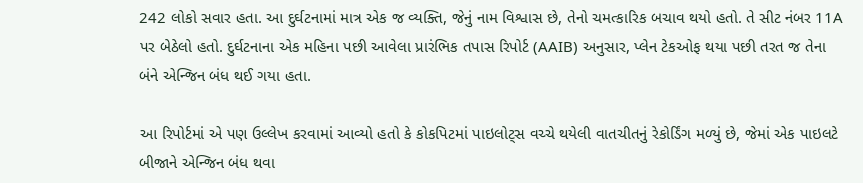242 લોકો સવાર હતા. આ દુર્ઘટનામાં માત્ર એક જ વ્યક્તિ, જેનું નામ વિશ્વાસ છે, તેનો ચમત્કારિક બચાવ થયો હતો. તે સીટ નંબર 11A પર બેઠેલો હતો. દુર્ઘટનાના એક મહિના પછી આવેલા પ્રારંભિક તપાસ રિપોર્ટ (AAIB) અનુસાર, પ્લેન ટેકઓફ થયા પછી તરત જ તેના બંને એન્જિન બંધ થઈ ગયા હતા.

આ રિપોર્ટમાં એ પણ ઉલ્લેખ કરવામાં આવ્યો હતો કે કોકપિટમાં પાઇલોટ્સ વચ્ચે થયેલી વાતચીતનું રેકોર્ડિંગ મળ્યું છે, જેમાં એક પાઇલટે બીજાને એન્જિન બંધ થવા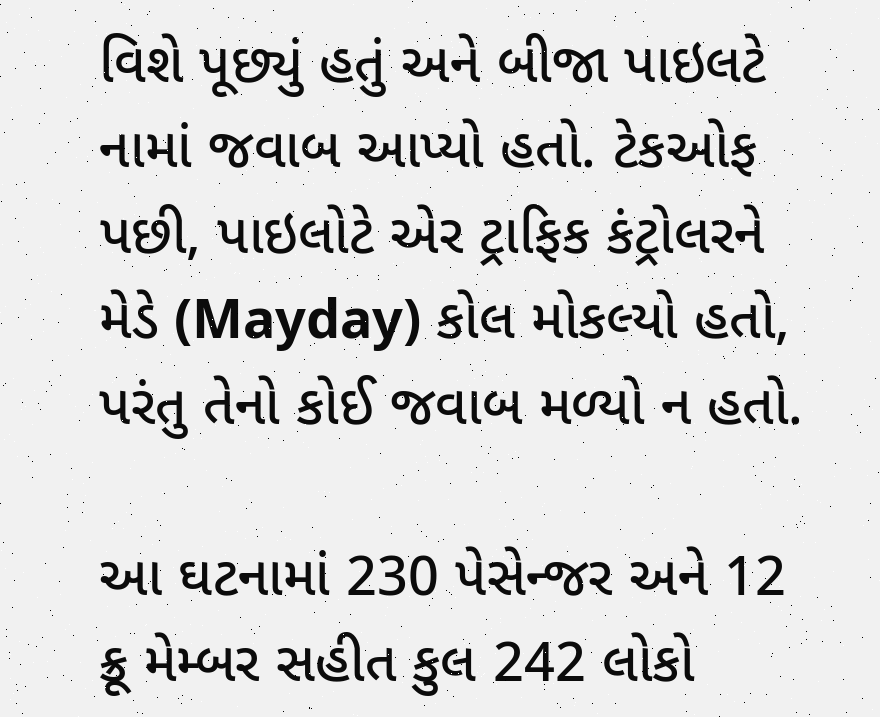વિશે પૂછ્યું હતું અને બીજા પાઇલટે નામાં જવાબ આપ્યો હતો. ટેકઓફ પછી, પાઇલોટે એર ટ્રાફિક કંટ્રોલરને મેડે (Mayday) કોલ મોકલ્યો હતો, પરંતુ તેનો કોઈ જવાબ મળ્યો ન હતો.

આ ઘટનામાં 230 પેસેન્જર અને 12 ક્રૂ મેમ્બર સહીત કુલ 242 લોકો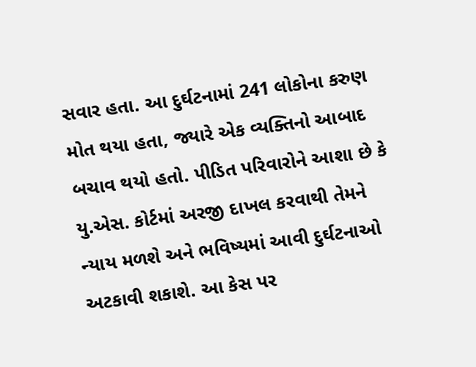સવાર હતા. આ દુર્ઘટનામાં 241 લોકોના કરુણ મોત થયા હતા, જ્યારે એક વ્યક્તિનો આબાદ બચાવ થયો હતો. પીડિત પરિવારોને આશા છે કે યુ.એસ. કોર્ટમાં અરજી દાખલ કરવાથી તેમને ન્યાય મળશે અને ભવિષ્યમાં આવી દુર્ઘટનાઓ અટકાવી શકાશે. આ કેસ પર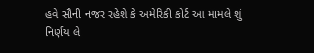હવે સૌની નજર રહેશે કે અમેરિકી કોર્ટ આ મામલે શું નિર્ણય લે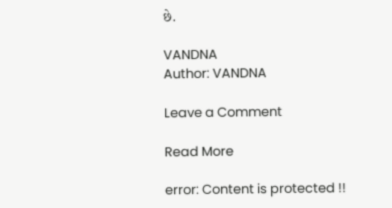છે.

VANDNA
Author: VANDNA

Leave a Comment

Read More

error: Content is protected !!